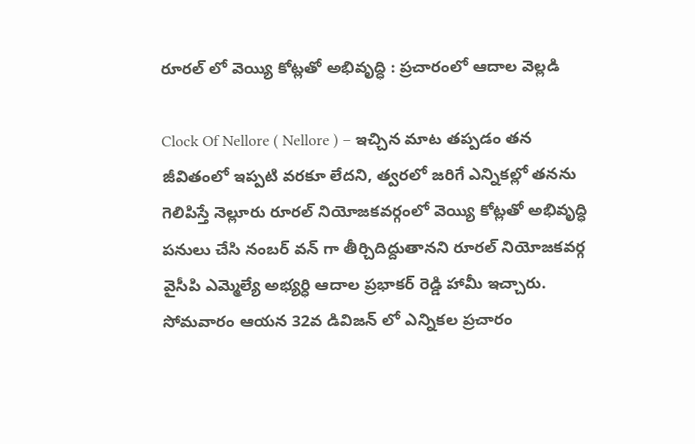రూరల్ లో వెయ్యి కోట్లతో అభివృద్ధి : ప్రచారంలో ఆదాల వెల్లడి

Clock Of Nellore ( Nellore ) – ఇచ్చిన మాట తప్పడం తన జీవితంలో ఇప్పటి వరకూ లేదని, త్వరలో జరిగే ఎన్నికల్లో తనను గెలిపిస్తే నెల్లూరు రూరల్ నియోజకవర్గంలో వెయ్యి కోట్లతో అభివృద్ధి పనులు చేసి నంబర్ వన్ గా తీర్చిదిద్దుతానని రూరల్ నియోజకవర్గ వైసీపి ఎమ్మెల్యే అభ్యర్ధి ఆదాల ప్రభాకర్ రెడ్డి హామీ ఇచ్చారు. సోమవారం ఆయన 32వ డివిజన్ లో ఎన్నికల ప్రచారం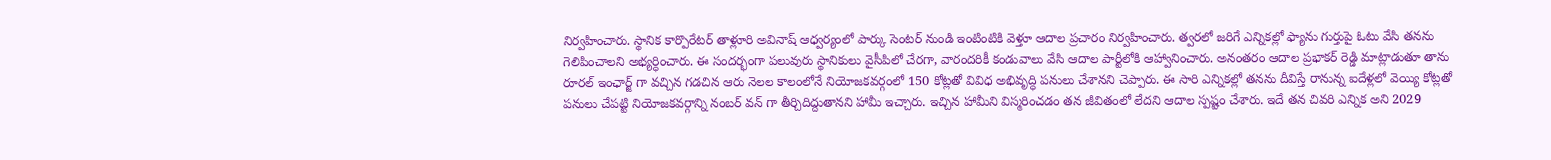నిర్వహించారు. స్థానిక కార్పొరేటర్ తాళ్లూరి అవినాష్ ఆధ్వర్యంలో పార్కు సెంటర్ నుండి ఇంటింటికి వెళ్తూ ఆదాల ప్రచారం నిర్వహించారు. త్వరలో జరిగే ఎన్నికల్లో ఫ్యాను గుర్తుపై ఓటు వేసి తనను గెలిపించాలని అభ్యర్ధించారు. ఈ సందర్భంగా పలువురు స్థానికులు వైసీపిలో చేరగా, వారందరికీ కండువాలు వేసి ఆదాల పార్టీలోకి ఆహ్వానించారు. అనంతరం ఆదాల ప్రభాకర్ రెడ్డి మాట్లాడుతూ తాను రూరల్ ఇంఛార్జ్ గా వచ్చిన గడచిన ఆరు నెలల కాలంలోనే నియోజకవర్గంలో 150 కోట్లతో వివిధ అభివృద్ధి పనులు చేశానని చెప్పారు. ఈ సారి ఎన్నికల్లో తనను దీవిస్తే రానున్న ఐదేళ్లలో వెయ్యి కోట్లతో పనులు చేపట్టి నియోజకవర్గాన్ని నంబర్ వన్ గా తీర్చిదిద్దుతానని హామీ ఇచ్చారు. ఇచ్చిన హామీని విస్మరించడం తన జీవితంలో లేదని ఆదాల స్పష్టం చేశారు. ఇదే తన చివరి ఎన్నిక అని 2029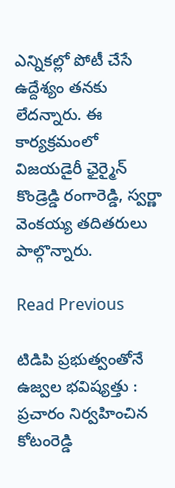ఎన్నికల్లో పోటీ చేసే ఉద్దేశ్యం తనకు లేదన్నారు. ఈ కార్యక్రమంలో విజయడైరీ ఛైర్మైన్ కొండ్రెడ్డి రంగారెడ్డి, స్వర్ణా వెంకయ్య తదితరులు పాల్గొన్నారు.

Read Previous

టిడిపి ప్రభుత్వంతోనే ఉజ్వల భవిష్యత్తు : ప్రచారం నిర్వహించిన కోటంరెడ్డి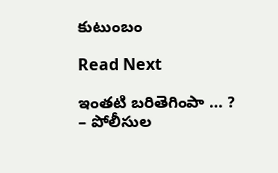కుటుంబం

Read Next

ఇంతటి బరితెగింపా … ? – పోలీసుల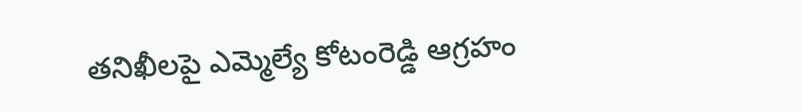తనిఖీలపై ఎమ్మెల్యే కోటంరెడ్డి ఆగ్రహం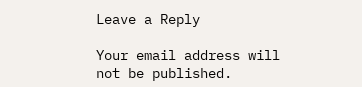Leave a Reply

Your email address will not be published.